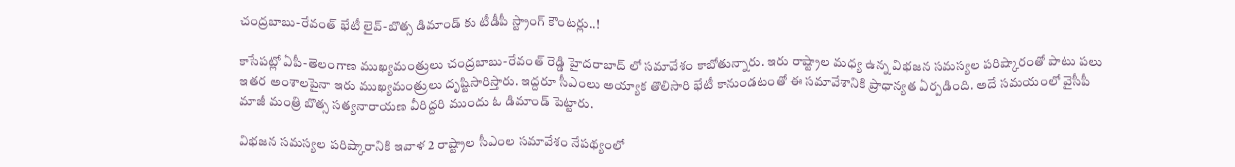చంద్రబాబు-రేవంత్ భేటీ లైవ్-బొత్స డిమాండ్ కు టీడీపీ స్ట్రాంగ్ కౌంటర్లు..!

కాసేపట్లో ఏపీ-తెలంగాణ ముఖ్యమంత్రులు చంద్రబాబు-రేవంత్ రెడ్డి హైదరాబాద్ లో సమావేశం కాబోతున్నారు. ఇరు రాష్ట్రాల మధ్య ఉన్న విభజన సమస్యల పరిష్కారంతో పాటు పలు ఇతర అంశాలపైనా ఇరు ముఖ్యమంత్రులు దృష్టిసారిస్తారు. ఇద్దరూ సీఎంలు అయ్యాక తొలిసారి భేటీ కానుండటంతో ఈ సమావేశానికి ప్రాధాన్యత ఏర్పడింది. అదే సమయంలో వైసీపీ మాజీ మంత్రి బొత్స సత్యనారాయణ వీరిద్దరి ముందు ఓ డిమాండ్ పెట్టారు.

విభజన సమస్యల పరిష్కారానికి ఇవాళ 2 రాష్ట్రాల సీఎంల సమావేశం నేపథ్యంలో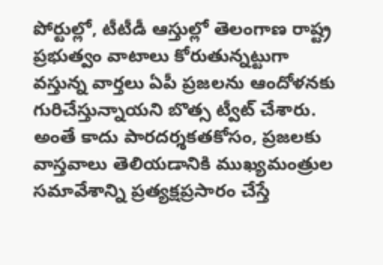పోర్టుల్లో, టీటీడీ ఆస్తుల్లో తెలంగాణ రాష్ట్ర ప్రభుత్వం వాటాలు కోరుతున్నట్టుగా వస్తున్న వార్తలు ఏపీ ప్రజలను ఆందోళనకు గురిచేస్తున్నాయని బొత్స ట్వీట్ చేశారు. అంతే కాదు పారదర్శకతకోసం, ప్రజలకు వాస్తవాలు తెలియడానికి ముఖ్యమంత్రుల సమావేశాన్ని ప్రత్యక్షప్రసారం చేస్తే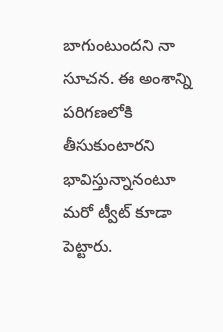బాగుంటుందని నా సూచన. ఈ అంశాన్ని పరిగణలోకి తీసుకుంటారని భావిస్తున్నానంటూ మరో ట్వీట్ కూడా పెట్టారు.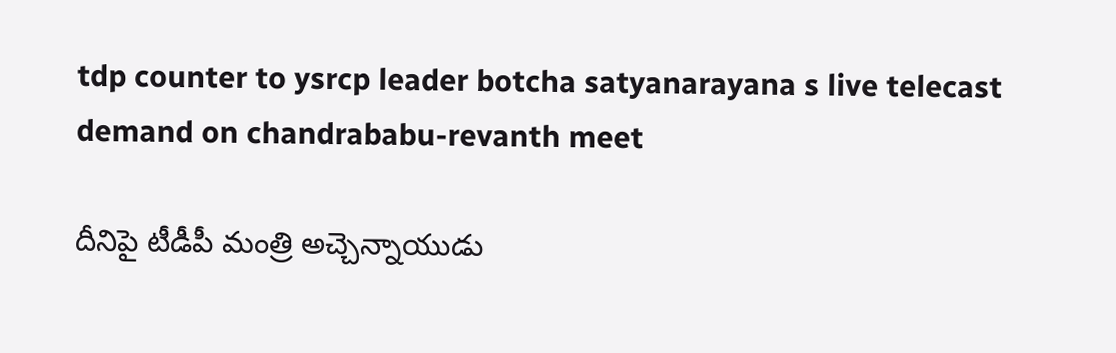tdp counter to ysrcp leader botcha satyanarayana s live telecast demand on chandrababu-revanth meet

దీనిపై టీడీపీ మంత్రి అచ్చెన్నాయుడు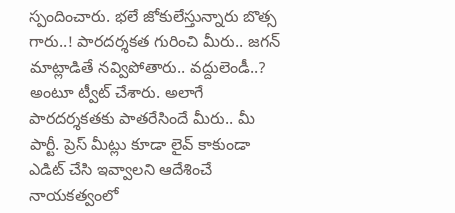స్పందించారు. భలే జోకులేస్తున్నారు బొత్స గారు..! పారదర్శకత గురించి మీరు.. జగన్ మాట్లాడితే నవ్విపోతారు.. వద్దులెండీ..? అంటూ ట్వీట్ చేశారు. అలాగే పారదర్శకతకు పాతరేసిందే మీరు.. మీ పార్టీ. ప్రెస్ మీట్లు కూడా లైవ్ కాకుండా ఎడిట్ చేసి ఇవ్వాలని ఆదేశించే నాయకత్వంలో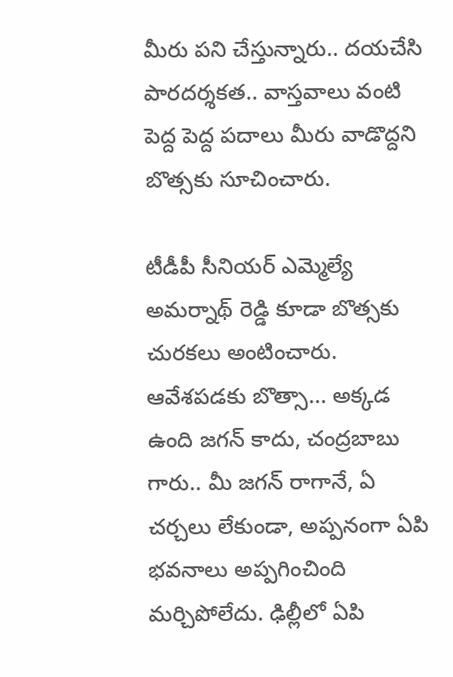మీరు పని చేస్తున్నారు.. దయచేసి పారదర్శకత.. వాస్తవాలు వంటి పెద్ద పెద్ద పదాలు మీరు వాడొద్దని బొత్సకు సూచించారు.

టీడీపీ సీనియర్ ఎమ్మెల్యే అమర్నాథ్ రెడ్డి కూడా బొత్సకు చురకలు అంటించారు. ఆవేశపడకు బొత్సా... అక్కడ ఉంది జగన్ కాదు, చంద్రబాబు గారు.. మీ జగన్ రాగానే, ఏ చర్చలు లేకుండా, అప్పనంగా ఏపి భవనాలు అప్పగించింది మర్చిపోలేదు. ఢిల్లీలో ఏపి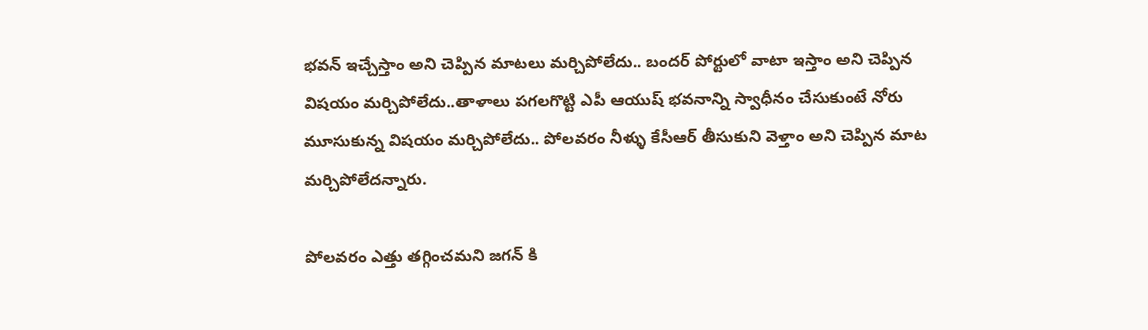భవన్ ఇచ్చేస్తాం అని చెప్పిన మాటలు మర్చిపోలేదు.. బందర్ పోర్టులో వాటా ఇస్తాం అని చెప్పిన విషయం మర్చిపోలేదు..తాళాలు పగలగొట్టి ఎపీ ఆయుష్ భవనాన్ని స్వాధీనం చేసుకుంటే నోరు మూసుకున్న విషయం మర్చిపోలేదు.. పోలవరం నీళ్ళు కేసీఆర్ తీసుకుని వెళ్తాం అని చెప్పిన మాట మర్చిపోలేదన్నారు.

పోలవరం ఎత్తు తగ్గించమని జగన్ కి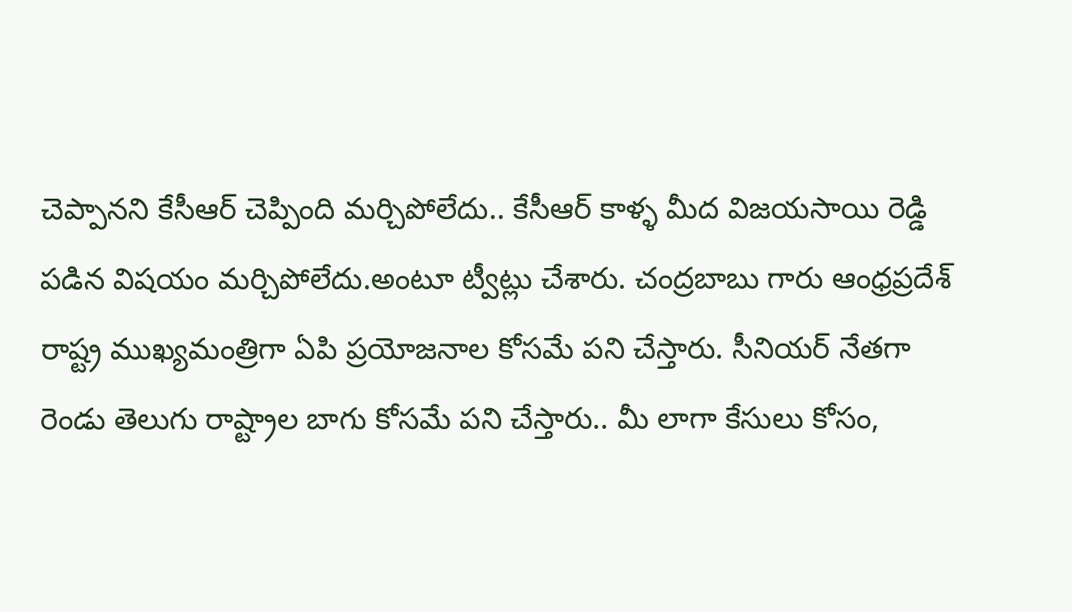చెప్పానని కేసీఆర్ చెప్పింది మర్చిపోలేదు.. కేసీఆర్ కాళ్ళ మీద విజయసాయి రెడ్డి పడిన విషయం మర్చిపోలేదు.అంటూ ట్వీట్లు చేశారు. చంద్రబాబు గారు ఆంధ్రప్రదేశ్ రాష్ట్ర ముఖ్యమంత్రిగా ఏపి ప్రయోజనాల కోసమే పని చేస్తారు. సీనియర్ నేతగా రెండు తెలుగు రాష్ట్రాల బాగు కోసమే పని చేస్తారు.. మీ లాగా కేసులు కోసం,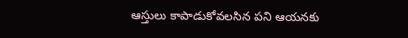ఆస్తులు కాపాడుకోవలసిన పని ఆయనకు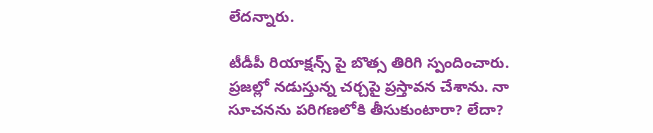లేదన్నారు.

టీడీపీ రియాక్షన్స్ పై బొత్స తిరిగి స్పందించారు. ప్రజల్లో నడుస్తున్న చర్చపై ప్రస్తావన చేశాను. నా సూచనను పరిగణలోకి తీసుకుంటారా? లేదా?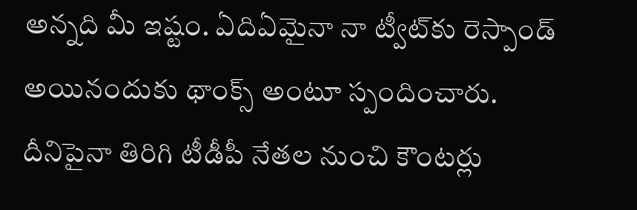అన్నది మీ ఇష్టం. ఏదిఏమైనా నా ట్వీట్‌కు రెస్పాండ్‌ అయినందుకు థాంక్స్‌ అంటూ స్పందించారు.
దీనిపైనా తిరిగి టీడీపీ నేతల నుంచి కౌంటర్లు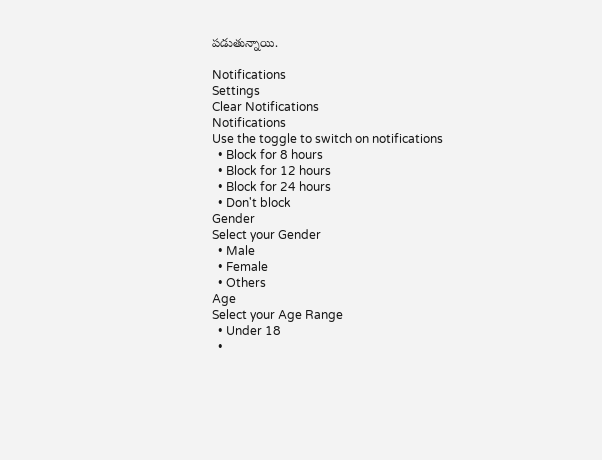పడుతున్నాయి.

Notifications
Settings
Clear Notifications
Notifications
Use the toggle to switch on notifications
  • Block for 8 hours
  • Block for 12 hours
  • Block for 24 hours
  • Don't block
Gender
Select your Gender
  • Male
  • Female
  • Others
Age
Select your Age Range
  • Under 18
  •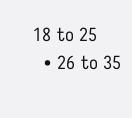18 to 25
  • 26 to 35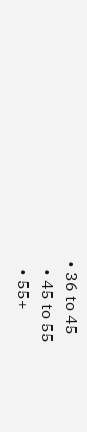• 36 to 45
  • 45 to 55
  • 55+